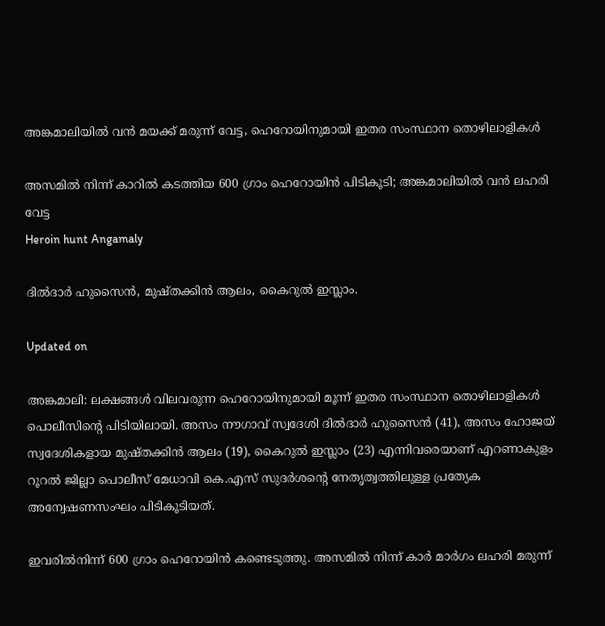അങ്കമാലിയിൽ വൻ മയക്ക് മരുന്ന് വേട്ട, ഹെറോയിനുമായി ഇതര സംസ്ഥാന തൊഴിലാളികൾ

അസമിൽ നിന്ന് കാറിൽ കടത്തിയ 600 ഗ്രാം ഹെറോയിൻ പിടികൂടി; അങ്കമാലിയിൽ വൻ ലഹരി വേട്ട
Heroin hunt Angamaly

ദിൽദാർ ഹുസൈൻ, മുഷ്തക്കിൻ ആലം, കൈറുൽ ഇസ്ലാം.

Updated on

അങ്കമാലി: ലക്ഷങ്ങൾ വിലവരുന്ന ഹെറോയിനുമായി മൂന്ന് ഇതര സംസ്ഥാന തൊഴിലാളികൾ പൊലീസിന്‍റെ പിടിയിലായി. അസം നൗഗാവ് സ്വദേശി ദിൽദാർ ഹുസൈൻ (41), അസം ഹോജയ് സ്വദേശികളായ മുഷ്തക്കിൻ ആലം (19), കൈറുൽ ഇസ്ലാം (23) എന്നിവരെയാണ് എറണാകുളം റൂറൽ ജില്ലാ പൊലീസ് മേധാവി കെ.എസ് സുദർശന്‍റെ നേതൃത്വത്തിലുള്ള പ്രത്യേക അന്വേഷണസംഘം പിടികൂടിയത്.

ഇവരിൽനിന്ന് 600 ഗ്രാം ഹെറോയിൻ കണ്ടെടുത്തു. അസമിൽ നിന്ന് കാർ മാർഗം ലഹരി മരുന്ന്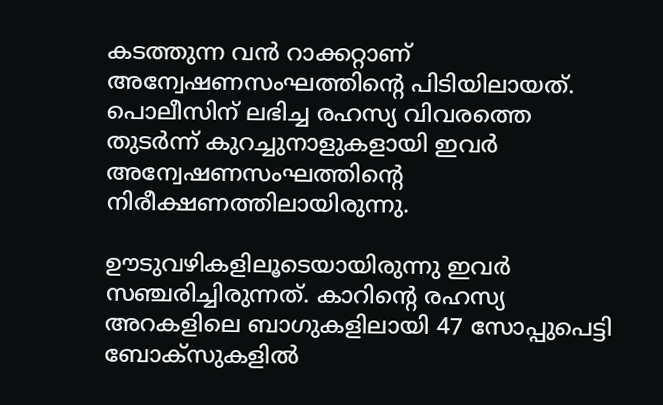കടത്തുന്ന വൻ റാക്കറ്റാണ് അന്വേഷണസംഘത്തിന്‍റെ പിടിയിലായത്. പൊലീസിന് ലഭിച്ച രഹസ്യ വിവരത്തെ തുടർന്ന് കുറച്ചുനാളുകളായി ഇവർ അന്വേഷണസംഘത്തിന്‍റെ നിരീക്ഷണത്തിലായിരുന്നു.

ഊടുവഴികളിലൂടെയായിരുന്നു ഇവർ സഞ്ചരിച്ചിരുന്നത്. കാറിന്‍റെ രഹസ്യ അറകളിലെ ബാഗുകളിലായി 47 സോപ്പുപെട്ടി ബോക്സുകളിൽ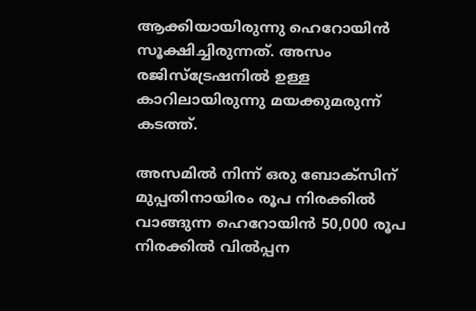ആക്കിയായിരുന്നു ഹെറോയിൻ സൂക്ഷിച്ചിരുന്നത്. അസം രജിസ്ട്രേഷനിൽ ഉള്ള കാറിലായിരുന്നു മയക്കുമരുന്ന് കടത്ത്.

അസമിൽ നിന്ന് ഒരു ബോക്സിന് മുപ്പതിനായിരം രൂപ നിരക്കിൽ വാങ്ങുന്ന ഹെറോയിൻ 50,000 രൂപ നിരക്കിൽ വിൽപ്പന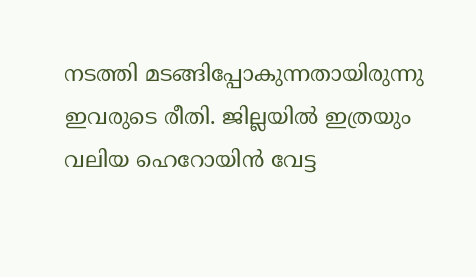നടത്തി മടങ്ങിപ്പോകുന്നതായിരുന്നു ഇവരുടെ രീതി. ജില്ലയിൽ ഇത്രയും വലിയ ഹെറോയിൻ വേട്ട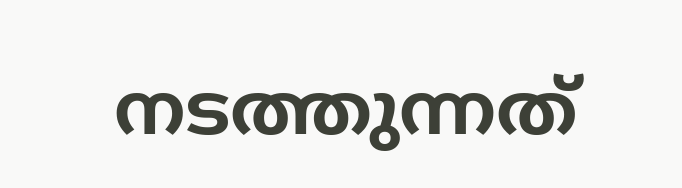നടത്തുന്നത്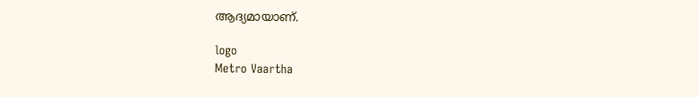ആദ്യമായാണ്.

logo
Metro Vaartha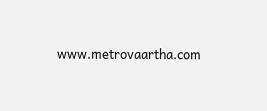www.metrovaartha.com